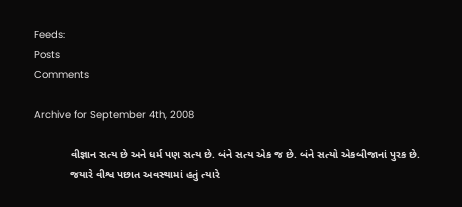Feeds:
Posts
Comments

Archive for September 4th, 2008

            વીજ્ઞાન સત્ય છે અને ધર્મ પણ સત્ય છે. બંને સત્ય એક જ છે. બંને સત્યો એકબીજાનાં પુરક છે.
            જયારે વીશ્વ પછાત અવસ્થામાં હતું ત્યારે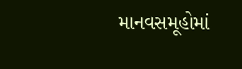માનવસમૂહોમાં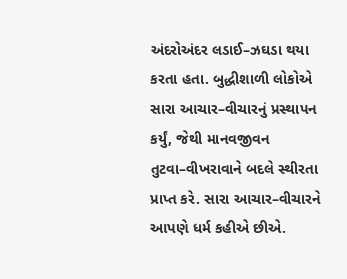અંદરોઅંદર લડાઈ–ઝઘડા થયા કરતા હતા. બુદ્ધીશાળી લોકોએ સારા આચાર–વીચારનું પ્રસ્થાપન કર્યું, જેથી માનવજીવન તુટવા–વીખરાવાને બદલે સ્થીરતા પ્રાપ્ત કરે. સારા આચાર–વીચારને આપણે ધર્મ કહીએ છીએ.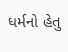ધર્મનો હેતુ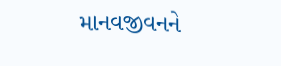માનવજીવનને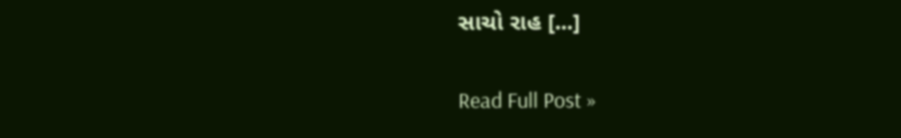સાચો રાહ [...]

Read Full Post »